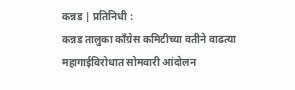कन्नड | प्रतिनिधी :
कन्नड तालुका काँग्रेस कमिटीच्या वतीने वाढत्या महागाईविरोधात सोमवारी आंदोलन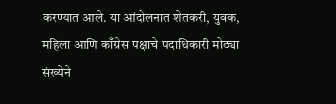करण्यात आले. या आंदोलनात शेतकरी, युवक, महिला आणि काँग्रेस पक्षाचे पदाधिकारी मोठ्या संख्येने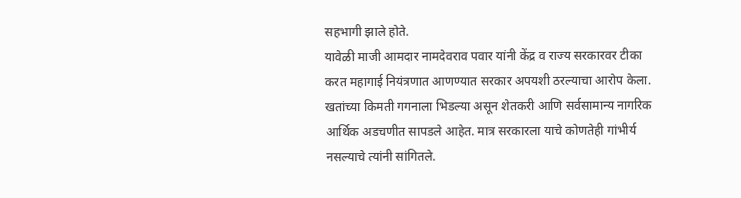सहभागी झाले होते.
यावेळी माजी आमदार नामदेवराव पवार यांनी केंद्र व राज्य सरकारवर टीका करत महागाई नियंत्रणात आणण्यात सरकार अपयशी ठरल्याचा आरोप केला. खतांच्या किमती गगनाला भिडल्या असून शेतकरी आणि सर्वसामान्य नागरिक आर्थिक अडचणीत सापडले आहेत. मात्र सरकारला याचे कोणतेही गांभीर्य नसल्याचे त्यांनी सांगितले.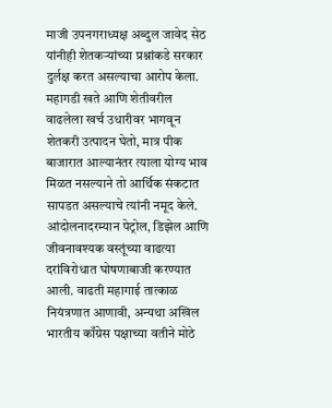माजी उपनगराध्यक्ष अब्दुल जावेद सेठ यांनीही शेतकऱ्यांच्या प्रश्नांकडे सरकार दुर्लक्ष करत असल्याचा आरोप केला. महागडी खते आणि शेतीवरील वाढलेला खर्च उधारीवर भागवून शेतकरी उत्पादन घेतो, मात्र पीक बाजारात आल्यानंतर त्याला योग्य भाव मिळत नसल्याने तो आर्थिक संकटात सापडत असल्याचे त्यांनी नमूद केले.
आंदोलनादरम्यान पेट्रोल, डिझेल आणि जीवनावश्यक वस्तूंच्या वाढत्या दरांविरोधात घोषणाबाजी करण्यात आली. वाढती महागाई तात्काळ नियंत्रणात आणावी, अन्यथा अखिल भारतीय काँग्रेस पक्षाच्या वतीने मोठे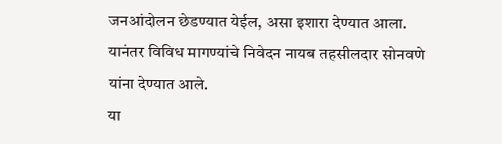जनआंदोलन छेडण्यात येईल, असा इशारा देण्यात आला.
यानंतर विविध मागण्यांचे निवेदन नायब तहसीलदार सोनवणे यांना देण्यात आले.
या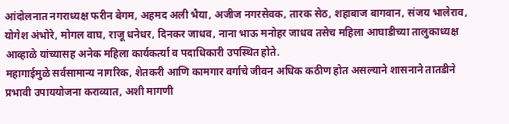आंदोलनात नगराध्यक्ष फरीन बेगम, अहमद अली भैया, अजीज नगरसेवक, तारक सेठ, शहाबाज बागवान, संजय भालेराव, योगेश अंभोरे, मोगल वाघ, राजू धनेधर, दिनकर जाधव, नाना भाऊ मनोहर जाधव तसेच महिला आघाडीच्या तालुकाध्यक्ष आव्हाळे यांच्यासह अनेक महिला कार्यकर्त्या व पदाधिकारी उपस्थित होते.
महागाईमुळे सर्वसामान्य नागरिक, शेतकरी आणि कामगार वर्गाचे जीवन अधिक कठीण होत असल्याने शासनाने तातडीने प्रभावी उपाययोजना कराव्यात, अशी मागणी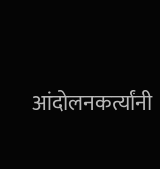आंदोलनकर्त्यांनी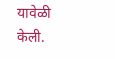यावेळी केली.